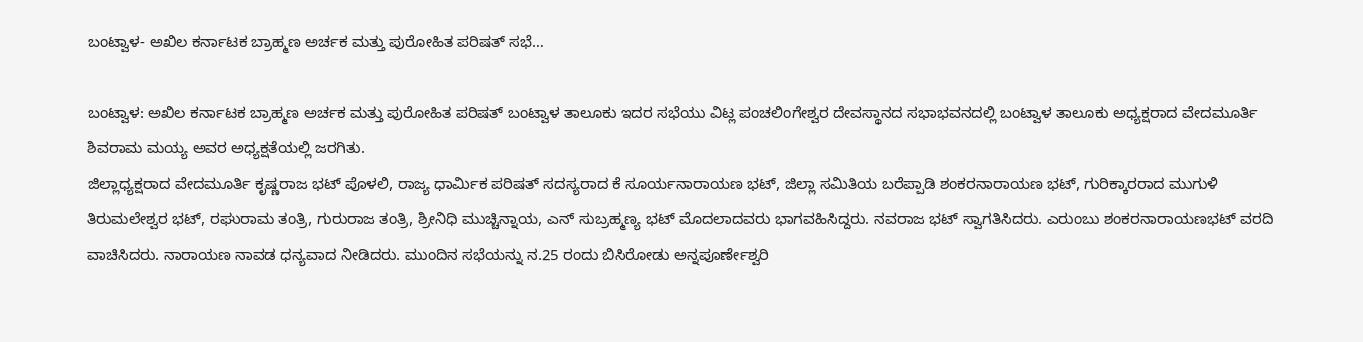ಬಂಟ್ವಾಳ- ಅಖಿಲ ಕರ್ನಾಟಕ ಬ್ರಾಹ್ಮಣ ಅರ್ಚಕ ಮತ್ತು ಪುರೋಹಿತ ಪರಿಷತ್ ಸಭೆ…

ಬಂಟ್ವಾಳ: ಅಖಿಲ ಕರ್ನಾಟಕ ಬ್ರಾಹ್ಮಣ ಅರ್ಚಕ ಮತ್ತು ಪುರೋಹಿತ ಪರಿಷತ್ ಬಂಟ್ವಾಳ ತಾಲೂಕು ಇದರ ಸಭೆಯು ವಿಟ್ಲ ಪಂಚಲಿಂಗೇಶ್ವರ ದೇವಸ್ಥಾನದ ಸಭಾಭವನದಲ್ಲಿ ಬಂಟ್ವಾಳ ತಾಲೂಕು ಅಧ್ಯಕ್ಷರಾದ ವೇದಮೂರ್ತಿ ಶಿವರಾಮ ಮಯ್ಯ ಅವರ ಅಧ್ಯಕ್ಷತೆಯಲ್ಲಿ ಜರಗಿತು.
ಜಿಲ್ಲಾಧ್ಯಕ್ಷರಾದ ವೇದಮೂರ್ತಿ ಕೃಷ್ಣರಾಜ ಭಟ್ ಪೊಳಲಿ, ರಾಜ್ಯ ಧಾರ್ಮಿಕ ಪರಿಷತ್ ಸದಸ್ಯರಾದ ಕೆ ಸೂರ್ಯನಾರಾಯಣ ಭಟ್, ಜಿಲ್ಲಾ ಸಮಿತಿಯ ಬರೆಪ್ಪಾಡಿ ಶಂಕರನಾರಾಯಣ ಭಟ್, ಗುರಿಕ್ಕಾರರಾದ ಮುಗುಳಿ ತಿರುಮಲೇಶ್ವರ ಭಟ್, ರಘುರಾಮ ತಂತ್ರಿ, ಗುರುರಾಜ ತಂತ್ರಿ, ಶ್ರೀನಿಧಿ ಮುಚ್ಚಿನ್ನಾಯ, ಎನ್ ಸುಬ್ರಹ್ಮಣ್ಯ ಭಟ್ ಮೊದಲಾದವರು ಭಾಗವಹಿಸಿದ್ದರು. ನವರಾಜ ಭಟ್ ಸ್ವಾಗತಿಸಿದರು. ಎರುಂಬು ಶಂಕರನಾರಾಯಣಭಟ್ ವರದಿ ವಾಚಿಸಿದರು. ನಾರಾಯಣ ನಾವಡ ಧನ್ಯವಾದ ನೀಡಿದರು. ಮುಂದಿನ ಸಭೆಯನ್ನು ನ.25 ರಂದು ಬಿಸಿರೋಡು ಅನ್ನಪೂರ್ಣೇಶ್ವರಿ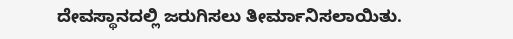ದೇವಸ್ಥಾನದಲ್ಲಿ ಜರುಗಿಸಲು ತೀರ್ಮಾನಿಸಲಾಯಿತು.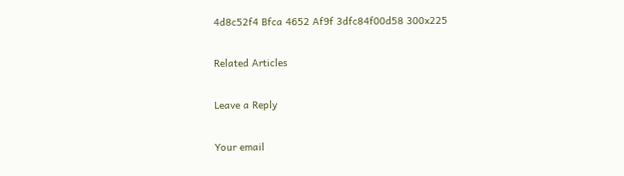4d8c52f4 Bfca 4652 Af9f 3dfc84f00d58 300x225

Related Articles

Leave a Reply

Your email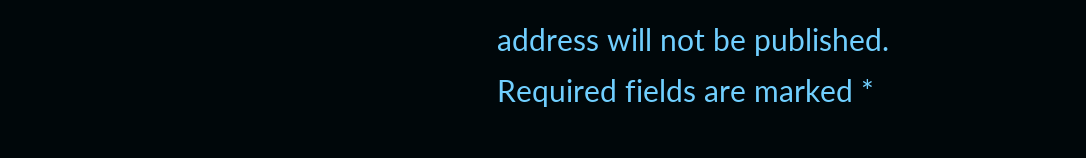address will not be published. Required fields are marked *